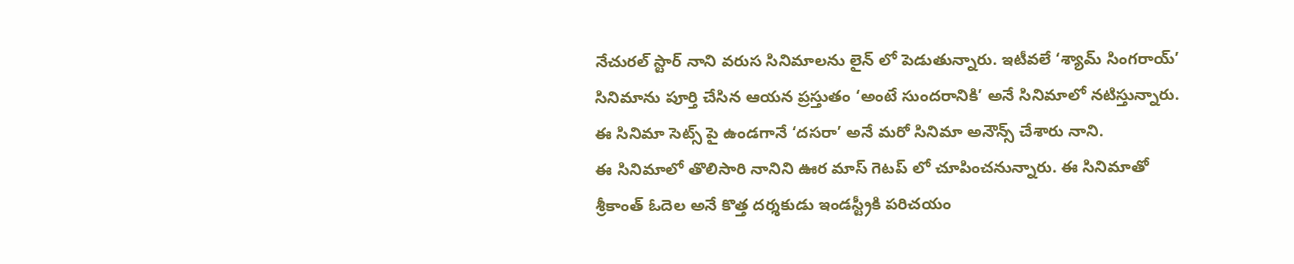నేచురల్ స్టార్ నాని వరుస సినిమాలను లైన్ లో పెడుతున్నారు. ఇటీవలే ‘శ్యామ్ సింగరాయ్’ సినిమాను పూర్తి చేసిన ఆయన ప్రస్తుతం ‘అంటే సుందరానికి’ అనే సినిమాలో నటిస్తున్నారు. ఈ సినిమా సెట్స్ పై ఉండగానే ‘దసరా’ అనే మరో సినిమా అనౌన్స్ చేశారు నాని.
ఈ సినిమాలో తొలిసారి నానిని ఊర మాస్ గెటప్ లో చూపించనున్నారు. ఈ సినిమాతో శ్రీకాంత్ ఓదెల అనే కొత్త దర్శకుడు ఇండస్ట్రీకి పరిచయం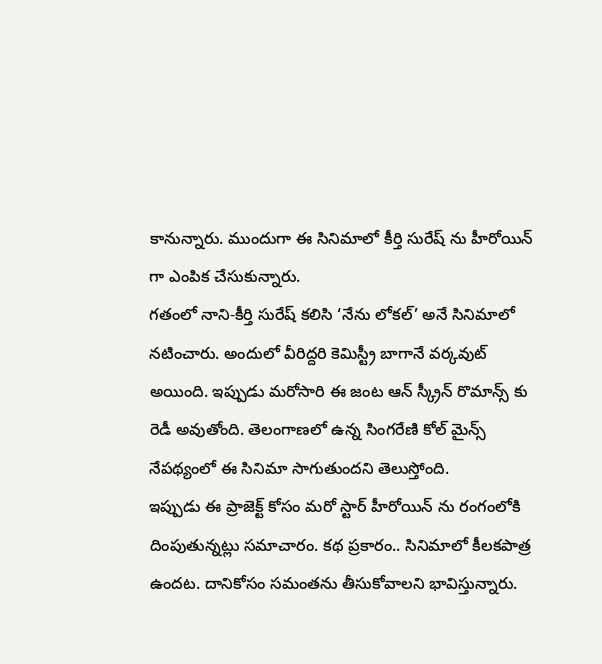కానున్నారు. ముందుగా ఈ సినిమాలో కీర్తి సురేష్ ను హీరోయిన్ గా ఎంపిక చేసుకున్నారు.
గతంలో నాని-కీర్తి సురేష్ కలిసి ‘నేను లోకల్’ అనే సినిమాలో నటించారు. అందులో వీరిద్దరి కెమిస్ట్రీ బాగానే వర్కవుట్ అయింది. ఇప్పుడు మరోసారి ఈ జంట ఆన్ స్క్రీన్ రొమాన్స్ కు రెడీ అవుతోంది. తెలంగాణలో ఉన్న సింగరేణి కోల్ మైన్స్ నేపథ్యంలో ఈ సినిమా సాగుతుందని తెలుస్తోంది.
ఇప్పుడు ఈ ప్రాజెక్ట్ కోసం మరో స్టార్ హీరోయిన్ ను రంగంలోకి దింపుతున్నట్లు సమాచారం. కథ ప్రకారం.. సినిమాలో కీలకపాత్ర ఉందట. దానికోసం సమంతను తీసుకోవాలని భావిస్తున్నారు.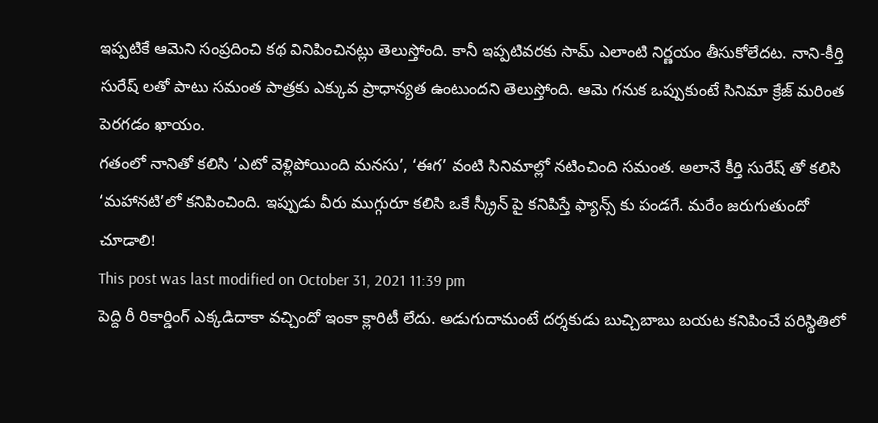ఇప్పటికే ఆమెని సంప్రదించి కథ వినిపించినట్లు తెలుస్తోంది. కానీ ఇప్పటివరకు సామ్ ఎలాంటి నిర్ణయం తీసుకోలేదట. నాని-కీర్తి సురేష్ లతో పాటు సమంత పాత్రకు ఎక్కువ ప్రాధాన్యత ఉంటుందని తెలుస్తోంది. ఆమె గనుక ఒప్పుకుంటే సినిమా క్రేజ్ మరింత పెరగడం ఖాయం.
గతంలో నానితో కలిసి ‘ఎటో వెళ్లిపోయింది మనసు’, ‘ఈగ’ వంటి సినిమాల్లో నటించింది సమంత. అలానే కీర్తి సురేష్ తో కలిసి ‘మహానటి’లో కనిపించింది. ఇప్పుడు వీరు ముగ్గురూ కలిసి ఒకే స్క్రీన్ పై కనిపిస్తే ఫ్యాన్స్ కు పండగే. మరేం జరుగుతుందో చూడాలి!
This post was last modified on October 31, 2021 11:39 pm
పెద్ది రీ రికార్డింగ్ ఎక్కడిదాకా వచ్చిందో ఇంకా క్లారిటీ లేదు. అడుగుదామంటే దర్శకుడు బుచ్చిబాబు బయట కనిపించే పరిస్థితిలో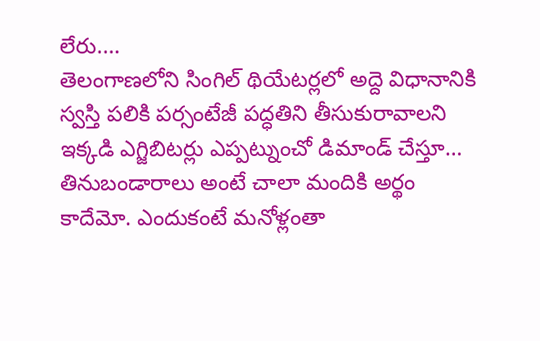లేరు.…
తెలంగాణలోని సింగిల్ థియేటర్లలో అద్దె విధానానికి స్వస్తి పలికి పర్సంటేజీ పద్ధతిని తీసుకురావాలని ఇక్కడి ఎగ్జిబిటర్లు ఎప్పట్నుంచో డిమాండ్ చేస్తూ…
తినుబండారాలు అంటే చాలా మందికి అర్థం కాదేమో. ఎందుకంటే మనోళ్లంతా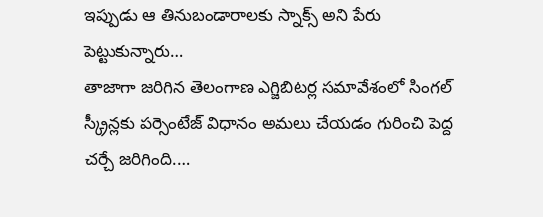ఇప్పుడు ఆ తినుబండారాలకు స్నాక్స్ అని పేరు పెట్టుకున్నారు…
తాజాగా జరిగిన తెలంగాణ ఎగ్జిబిటర్ల సమావేశంలో సింగల్ స్క్రీన్లకు పర్సెంటేజ్ విధానం అమలు చేయడం గురించి పెద్ద చర్చే జరిగింది.…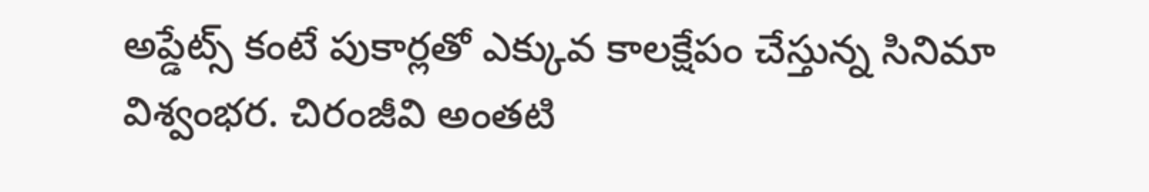అప్డేట్స్ కంటే పుకార్లతో ఎక్కువ కాలక్షేపం చేస్తున్న సినిమా విశ్వంభర. చిరంజీవి అంతటి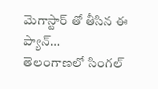మెగాస్టార్ తో తీసిన ఈ ప్యాన్…
తెలంగాణలో సింగల్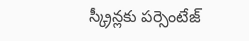స్క్రీన్లకు పర్సెంటేజ్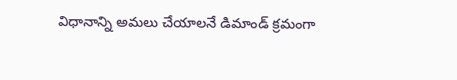విధానాన్ని అమలు చేయాలనే డిమాండ్ క్రమంగా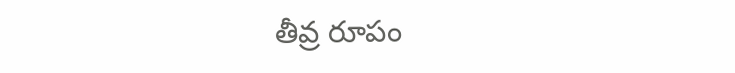తీవ్ర రూపం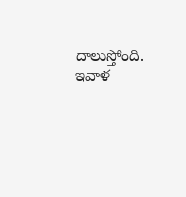దాలుస్తోంది. ఇవాళ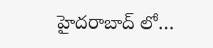హైదరాబాద్ లో…